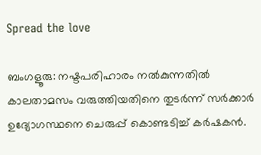Spread the love

ബംഗളൂരു: നഷ്ടപരിഹാരം നല്‍കുന്നതില്‍ കാലതാമസം വരുത്തിയതിനെ തുടര്‍ന്ന് സര്‍ക്കാര്‍ ഉദ്യോഗസ്ഥനെ ചെരുപ്പ് കൊണ്ടടിച്ച്‌ കര്‍ഷകന്‍.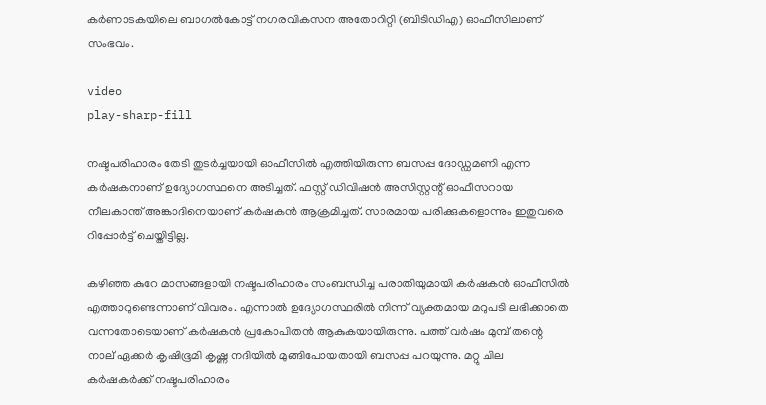കര്‍ണാടകയിലെ ബാഗല്‍കോട്ട് നഗരവികസന അതോറിറ്റി (ബിടിഡിഎ) ഓഫീസിലാണ് സംഭവം.

video
play-sharp-fill

നഷ്ടപരിഹാരം തേടി തുടര്‍ച്ചയായി ഓഫീസില്‍ എത്തിയിരുന്ന ബസപ്പ ദോഡ്ഡമണി എന്ന കര്‍ഷകനാണ് ഉദ്യോഗസ്ഥനെ അടിച്ചത്. ഫസ്റ്റ് ഡിവിഷന്‍ അസിസ്റ്റന്റ് ഓഫീസറായ നീലകാന്ത് അങ്കാദിനെയാണ് കര്‍ഷകന്‍ ആക്രമിച്ചത്. സാരമായ പരിക്കുകളൊന്നും ഇതുവരെ റിപ്പോര്‍ട്ട് ചെയ്തിട്ടില്ല.

കഴിഞ്ഞ കുറേ മാസങ്ങളായി നഷ്ടപരിഹാരം സംബന്ധിച്ച പരാതിയുമായി കര്‍ഷകന്‍ ഓഫീസില്‍ എത്താറുണ്ടെന്നാണ് വിവരം. എന്നാല്‍ ഉദ്യോഗസ്ഥരില്‍ നിന്ന് വ്യക്തമായ മറുപടി ലഭിക്കാതെ വന്നതോടെയാണ് കര്‍ഷകന്‍ പ്രകോപിതന്‍ ആകുകയായിരുന്നു. പത്ത് വര്‍ഷം മുമ്പ് തന്റെ നാല് ഏക്കര്‍ കൃഷിഭൂമി കൃഷ്ണ നദിയില്‍ മുങ്ങിപോയതായി ബസപ്പ പറയുന്നു. മറ്റു ചില കര്‍ഷകര്‍ക്ക് നഷ്ടപരിഹാരം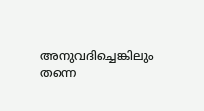അനുവദിച്ചെങ്കിലും തന്നെ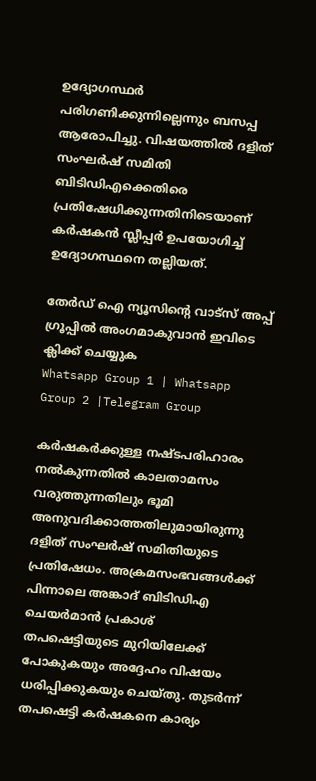ഉദ്യോഗസ്ഥര്‍ പരിഗണിക്കുന്നില്ലെന്നും ബസപ്പ ആരോപിച്ചു. വിഷയത്തില്‍ ദളിത് സംഘര്‍ഷ് സമിതി ബിടിഡിഎക്കെതിരെ പ്രതിഷേധിക്കുന്നതിനിടെയാണ് കര്‍ഷകന്‍ സ്ലീപ്പര്‍ ഉപയോഗിച്ച്‌ ഉദ്യോഗസ്ഥനെ തല്ലിയത്.

തേർഡ് ഐ ന്യൂസിന്റെ വാട്സ് അപ്പ് ഗ്രൂപ്പിൽ അംഗമാകുവാൻ ഇവിടെ ക്ലിക്ക് ചെയ്യുക
Whatsapp Group 1 | Whatsapp Group 2 |Telegram Group

കര്‍ഷകര്‍ക്കുള്ള നഷ്ടപരിഹാരം നല്‍കുന്നതില്‍ കാലതാമസം വരുത്തുന്നതിലും ഭൂമി അനുവദിക്കാത്തതിലുമായിരുന്നു ദളിത് സംഘര്‍ഷ് സമിതിയുടെ പ്രതിഷേധം. അക്രമസംഭവങ്ങള്‍ക്ക് പിന്നാലെ അങ്കാദ് ബിടിഡിഎ ചെയര്‍മാന്‍ പ്രകാശ് തപഷെട്ടിയുടെ മുറിയിലേക്ക് പോകുകയും അദ്ദേഹം വിഷയം ധരിപ്പിക്കുകയും ചെയ്തു. തുടര്‍ന്ന് തപഷെട്ടി കര്‍ഷകനെ കാര്യം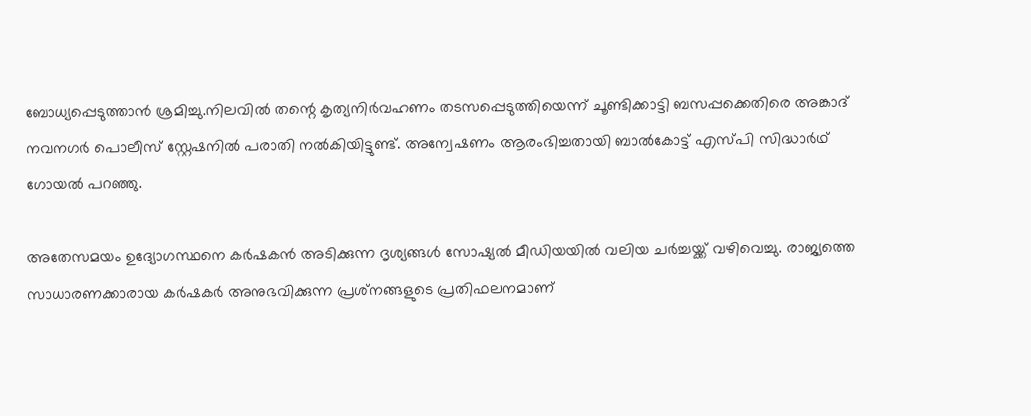ബോധ്യപ്പെടുത്താന്‍ ശ്രമിച്ചു.നിലവില്‍ തന്റെ കൃത്യനിര്‍വഹണം തടസപ്പെടുത്തിയെന്ന് ചൂണ്ടിക്കാട്ടി ബസപ്പക്കെതിരെ അങ്കാദ് നവനഗര്‍ പൊലീസ് സ്റ്റേഷനില്‍ പരാതി നല്‍കിയിട്ടുണ്ട്. അന്വേഷണം ആരംഭിച്ചതായി ബാല്‍കോട്ട് എസ്പി സിദ്ധാര്‍ഥ് ഗോയല്‍ പറഞ്ഞു.

അതേസമയം ഉദ്യോഗസ്ഥനെ കര്‍ഷകന്‍ അടിക്കുന്ന ദൃശ്യങ്ങള്‍ സോഷ്യല്‍ മീഡിയയില്‍ വലിയ ചര്‍ച്ചയ്ക്ക് വഴിവെച്ചു. രാജ്യത്തെ സാധാരണക്കാരായ കര്‍ഷകര്‍ അനുഭവിക്കുന്ന പ്രശ്‌നങ്ങളുടെ പ്രതിഫലനമാണ്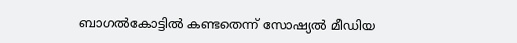ബാഗല്‍കോട്ടില്‍ കണ്ടതെന്ന് സോഷ്യല്‍ മീഡിയ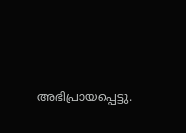അഭിപ്രായപ്പെട്ടു.